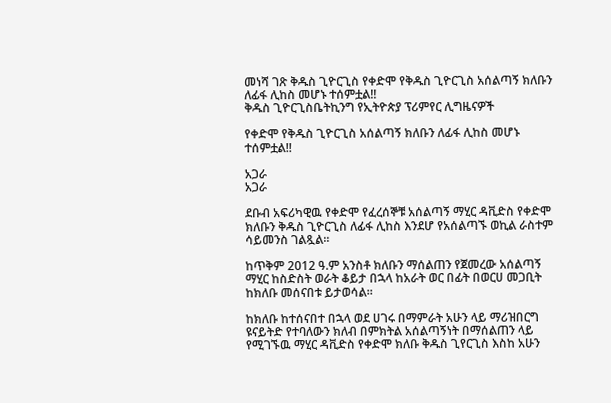መነሻ ገጽ ቅዱስ ጊዮርጊስ የቀድሞ የቅዱስ ጊዮርጊስ አሰልጣኝ ክለቡን ለፊፋ ሊከስ መሆኑ ተሰምቷል!!
ቅዱስ ጊዮርጊስቤትኪንግ የኢትዮጵያ ፕሪምየር ሊግዜናዎች

የቀድሞ የቅዱስ ጊዮርጊስ አሰልጣኝ ክለቡን ለፊፋ ሊከስ መሆኑ ተሰምቷል!!

አጋራ
አጋራ

ደቡብ አፍሪካዊዉ የቀድሞ የፈረሰኞቹ አሰልጣኝ ማሂር ዳቪድስ የቀድሞ ክለቡን ቅዱስ ጊዮርጊስ ለፊፋ ሊከስ እንደሆ የአሰልጣኙ ወኪል ራስተም ሳይመንስ ገልጿል።

ከጥቅም 2012 ዓ.ም አንስቶ ክለቡን ማሰልጠን የጀመረው አሰልጣኝ ማሂር ከስድስት ወራት ቆይታ በኋላ ከአራት ወር በፊት በወርሀ መጋቢት ከክለቡ መሰናበቱ ይታወሳል።

ከክለቡ ከተሰናበተ በኋላ ወደ ሀገሩ በማምራት አሁን ላይ ማሪዝበርግ ዩናይትድ የተባለውን ክለብ በምክትል አሰልጣኝነት በማሰልጠን ላይ የሚገኙዉ ማሂር ዳቪድስ የቀድሞ ክለቡ ቅዱስ ጊየርጊስ እስከ አሁን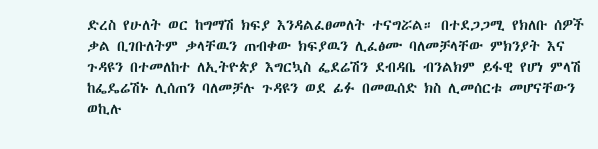ድረስ የሁለት ወር ከግማሽ ክፍያ እንዳልፈፀመለት ተናግሯል። በተደጋጋሚ የክለቡ ሰዎች ቃል ቢገቡለትም ቃላቸዉን ጠብቀው ክፍያዉን ሊፈፅሙ ባለመቻላቸው ምክንያት እና ጉዳዩን በተመለከተ ለኢትዮጵያ እግርኳስ ፌደሬሽን ደብዳቤ ብንልክም ይፋዊ የሆነ ምላሽ ከፌዴሬሽኑ ሊሰጠን ባለመቻሉ ጉዳዩን ወደ ፊፉ በመዉሰድ ክስ ሊመሰርቱ መሆናቸውን ወኪሉ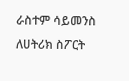ራስተም ሳይመንስ ለሀትሪክ ስፖርት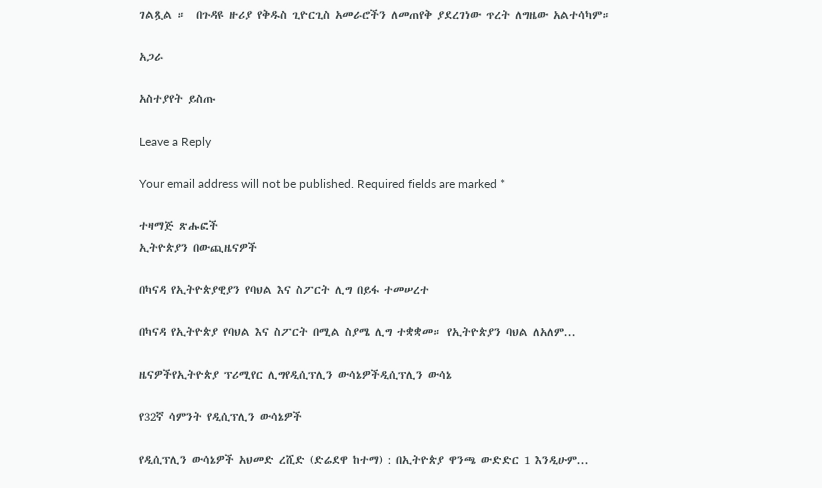ገልጿል ።  በጉዳዩ ዙሪያ የቅዱስ ጊዮርጊስ አመራሮችን ለመጠየቅ ያደረገነው ጥረት ለግዜው አልተሳካም።

አጋራ

አስተያየት ይስጡ

Leave a Reply

Your email address will not be published. Required fields are marked *

ተዛማጅ ጽሑፎች
ኢትዮጵያን በውጪዜናዎች

በካናዳ የኢትዮጵያዊያን የባህል እና ስፖርት ሊግ በይፋ ተመሠረተ

በካናዳ የኢትዮጵያ የባህል እና ስፖርት በሚል ስያሜ ሊግ ተቋቋመ። የኢትዮጵያን ባህል ለአለም...

ዜናዎችየኢትዮጵያ ፕሪሚየር ሊግየዲሲፕሊን ውሳኔዎችዲሲፕሊን ውሳኔ

የ32ኛ ሳምንት የዲሲፕሊን ውሳኔዎች

የዲሲፕሊን ውሳኔዎች አህመድ ረሺድ (ድሬደዋ ከተማ) : በኢትዮጵያ ዋንጫ ውድድር 1 እንዲሁም...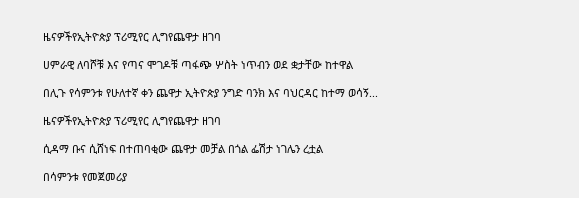ዜናዎችየኢትዮጵያ ፕሪሚየር ሊግየጨዋታ ዘገባ

ሀምራዊ ለባሾቹ እና የጣና ሞገዶቹ ጣፋጭ ሦስት ነጥብን ወደ ቋታቸው ከተዋል

በሊጉ የሳምንቱ የሁለተኛ ቀን ጨዋታ ኢትዮጵያ ንግድ ባንክ እና ባህርዳር ከተማ ወሳኝ...

ዜናዎችየኢትዮጵያ ፕሪሚየር ሊግየጨዋታ ዘገባ

ሲዳማ ቡና ሲሸነፍ በተጠባቂው ጨዋታ መቻል በጎል ፌሽታ ነገሌን ረቷል

በሳምንቱ የመጀመሪያ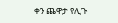ቀን ጨዋታ የሊጉ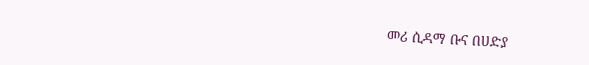መሪ ሲዳማ ቡና በሀድያ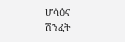ሆሳዕና ሽንፈት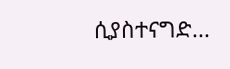ሲያስተናግድ...